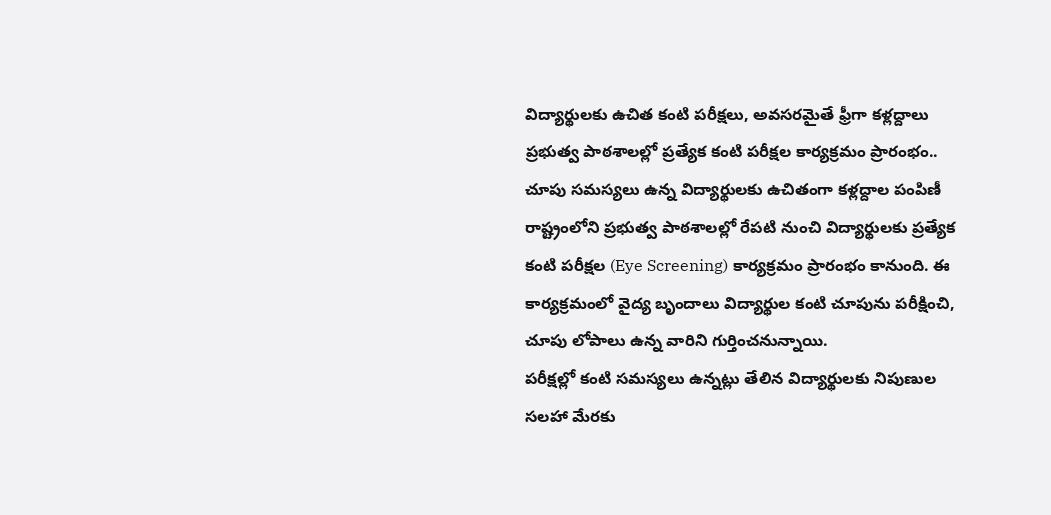విద్యార్థులకు ఉచిత కంటి పరీక్షలు, అవసరమైతే ఫ్రీగా కళ్లద్దాలు
ప్రభుత్వ పాఠశాలల్లో ప్రత్యేక కంటి పరీక్షల కార్యక్రమం ప్రారంభం.. చూపు సమస్యలు ఉన్న విద్యార్థులకు ఉచితంగా కళ్లద్దాల పంపిణీ
రాష్ట్రంలోని ప్రభుత్వ పాఠశాలల్లో రేపటి నుంచి విద్యార్థులకు ప్రత్యేక కంటి పరీక్షల (Eye Screening) కార్యక్రమం ప్రారంభం కానుంది. ఈ కార్యక్రమంలో వైద్య బృందాలు విద్యార్థుల కంటి చూపును పరీక్షించి, చూపు లోపాలు ఉన్న వారిని గుర్తించనున్నాయి.
పరీక్షల్లో కంటి సమస్యలు ఉన్నట్లు తేలిన విద్యార్థులకు నిపుణుల సలహా మేరకు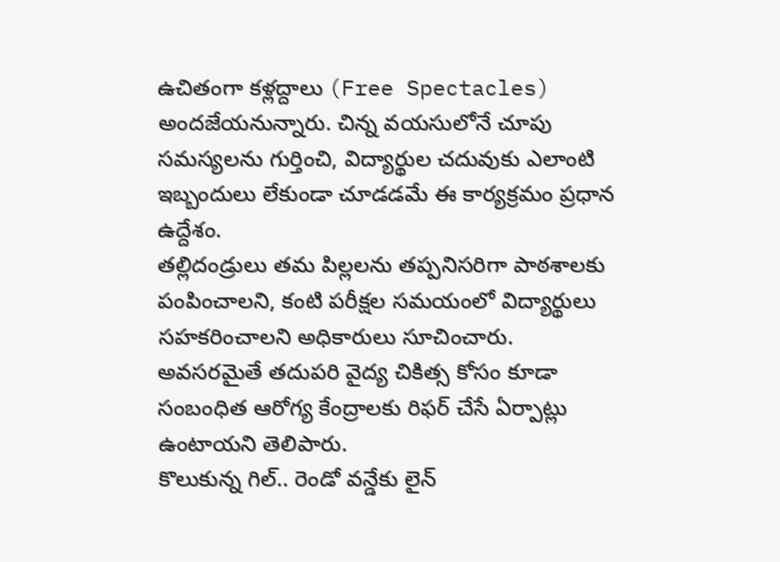ఉచితంగా కళ్లద్దాలు (Free Spectacles) అందజేయనున్నారు. చిన్న వయసులోనే చూపు సమస్యలను గుర్తించి, విద్యార్థుల చదువుకు ఎలాంటి ఇబ్బందులు లేకుండా చూడడమే ఈ కార్యక్రమం ప్రధాన ఉద్దేశం.
తల్లిదండ్రులు తమ పిల్లలను తప్పనిసరిగా పాఠశాలకు పంపించాలని, కంటి పరీక్షల సమయంలో విద్యార్థులు సహకరించాలని అధికారులు సూచించారు. అవసరమైతే తదుపరి వైద్య చికిత్స కోసం కూడా సంబంధిత ఆరోగ్య కేంద్రాలకు రిఫర్ చేసే ఏర్పాట్లు ఉంటాయని తెలిపారు.
కొలుకున్న గిల్.. రెండో వన్డేకు లైన్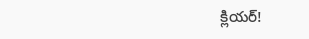క్లియర్!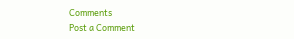Comments
Post a Comment